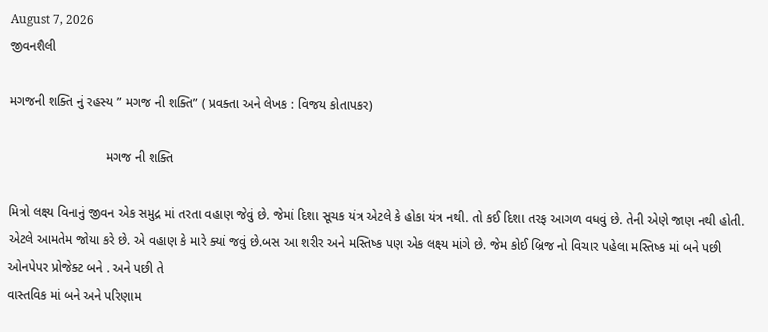August 7, 2026
જીવનશૈલી

મગજની શક્તિ નું રહસ્ય ” મગજ ની શક્તિ” ( પ્રવક્તા અને લેખક : વિજય કોતાપકર)

                           મગજ ની શક્તિ

મિત્રો લક્ષ્ય વિનાનું જીવન એક સમુદ્ર માં તરતા વહાણ જેવું છે. જેમાં દિશા સૂચક યંત્ર એટલે કે હોકા યંત્ર નથી. તો કઈ દિશા તરફ આગળ વધવું છે. તેની એણે જાણ નથી હોતી. એટલે આમતેમ જોયા કરે છે. એ વહાણ કે મારે ક્યાં જવું છે.બસ આ શરીર અને મસ્તિષ્ક પણ એક લક્ષ્ય માંગે છે. જેમ કોઈ બ્રિજ નો વિચાર પહેલા મસ્તિષ્ક માં બને પછી ઓનપેપર પ્રોજેક્ટ બને . અને પછી તે
વાસ્તવિક માં બને અને પરિણામ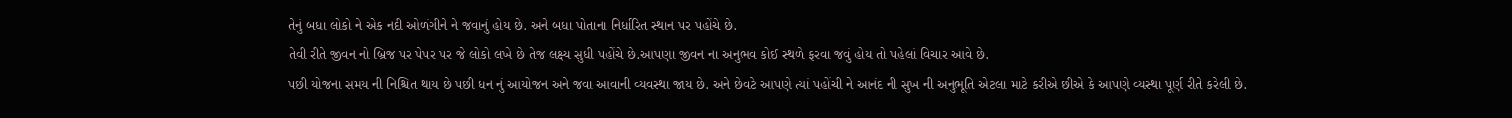તેનું બધા લોકો ને એક નદી ઓળંગીને ને જવાનું હોય છે. અને બધા પોતાના નિર્ધારિત સ્થાન પર પહોંચે છે.
તેવી રીતે જીવન નો બ્રિજ પર પેપર પર જે લોકો લખે છે તેજ લક્ષ્ય સુધી પહોંચે છે.આપણા જીવન ના અનુભવ કોઈ સ્થળે ફરવા જવું હોય તો પહેલાં વિચાર આવે છે.
પછી યોજના સમય ની નિશ્ચિત થાય છે પછી ધન નું આયોજન અને જવા આવાની વ્યવસ્થા જાય છે. અને છેવટે આપણે ત્યાં પહોંચી ને આનંદ ની સુખ ની અનુભૂતિ એટલા માટે કરીએ છીએ કે આપણે વ્યસ્થા પૂર્ણ રીતે કરેલી છે.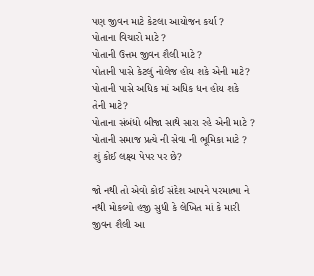પણ જીવન માટે કેટલા આયોજન કર્યા ?
પોતાના વિચારો માટે ?
પોતાની ઉત્તમ જીવન શૈલી માટે ?
પોતાની પાસે કેટલું નોલેજ હોય શકે એની માટે?
પોતાની પાસે અધિક માં અધિક ધન હોય શકે તેની માટે?
પોતાના સંબંધો બીજા સાથે સારા રહે એની માટે ?
પોતાની સમાજ પ્રત્યે ની સેવા ની ભૂમિકા માટે ?
શું કોઈ લક્ષ્ય પેપર પર છે?

જો નથી તો એવો કોઈ સંદેશ આપને પરમાત્મા ને નથી મોકલ્યો હજી સુધી કે લેખિત માં કે મારી જીવન શૈલી આ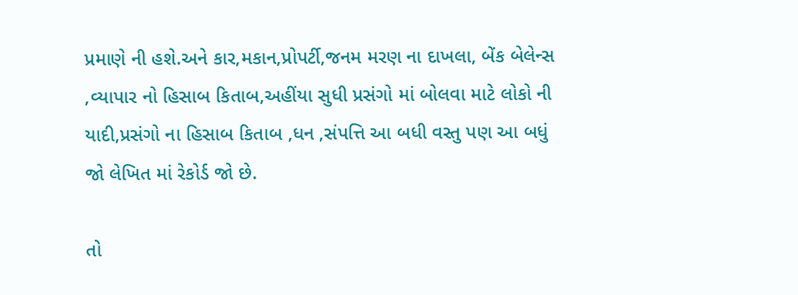પ્રમાણે ની હશે.અને કાર,મકાન,પ્રોપર્ટી,જનમ મરણ ના દાખલા, બેંક બેલેન્સ ,વ્યાપાર નો હિસાબ કિતાબ,અહીંયા સુધી પ્રસંગો માં બોલવા માટે લોકો ની યાદી,પ્રસંગો ના હિસાબ કિતાબ ,ધન ,સંપત્તિ આ બધી વસ્તુ પણ આ બધું જો લેખિત માં રેકોર્ડ જો છે.

તો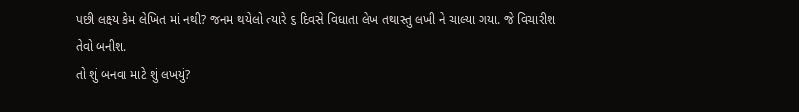પછી લક્ષ્ય કેમ લેખિત માં નથી? જનમ થયેલો ત્યારે ૬ દિવસે વિધાતા લેખ તથાસ્તુ લખી ને ચાલ્યા ગયા. જે વિચારીશ તેવો બનીશ.
તો શું બનવા માટે શું લખયું?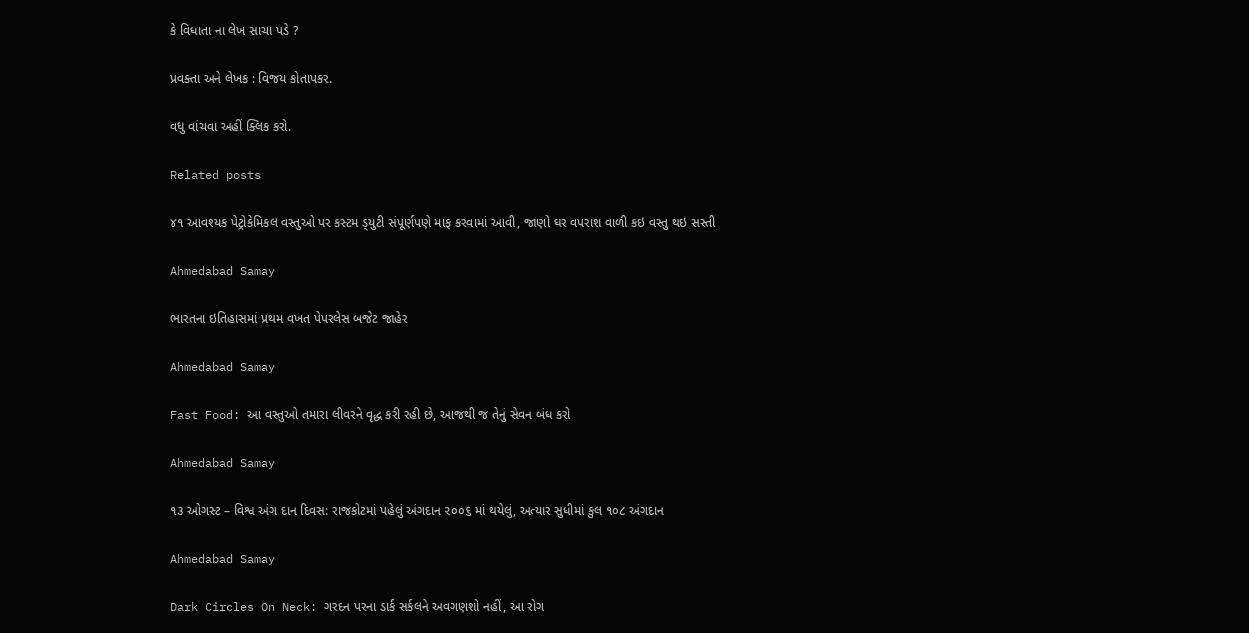કે વિધાતા ના લેખ સાચા પડે ?

પ્રવક્તા અને લેખક : વિજય કોતાપકર.

વધુ વાંચવા અહીં ક્લિક કરો.

Related posts

૪૧ આવશ્‍યક પેટ્રોકેમિકલ વસ્‍તુઓ પર કસ્‍ટમ ડ્‍યુટી સંપૂર્ણપણે માફ કરવામાં આવી, જાણો ઘર વપરાશ વાળી કઇ વસ્તુ થઇ સસ્તી

Ahmedabad Samay

ભારતના ઇતિહાસમાં પ્રથમ વખત પેપરલેસ બજેટ જાહેર

Ahmedabad Samay

Fast Food: આ વસ્તુઓ તમારા લીવરને વૃદ્ધ કરી રહી છે, આજથી જ તેનું સેવન બંધ કરો

Ahmedabad Samay

૧૩ ઓગસ્ટ – વિશ્વ અંગ દાન દિવસ: રાજકોટમાં પહેલું અંગદાન ૨૦૦૬ માં થયેલું, અત્યાર સુધીમાં કુલ ૧૦૮ અંગદાન

Ahmedabad Samay

Dark Circles On Neck: ગરદન પરના ડાર્ક સર્કલને અવગણશો નહીં, આ રોગ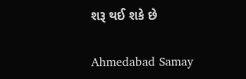શરૂ થઈ શકે છે

Ahmedabad Samay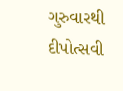ગુરુવારથી દીપોત્‍સવી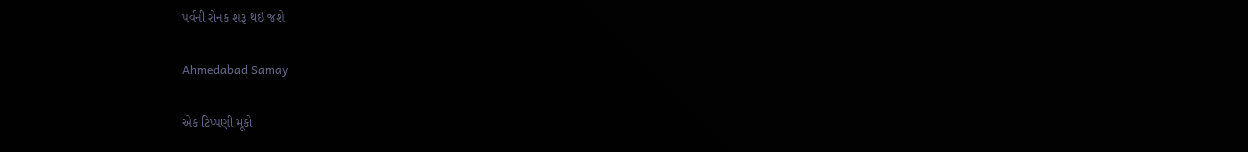પર્વની રોનક શરૂ થઇ જશે

Ahmedabad Samay

એક ટિપ્પણી મૂકો